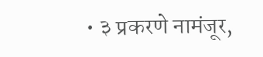• ३ प्रकरणे नामंजूर,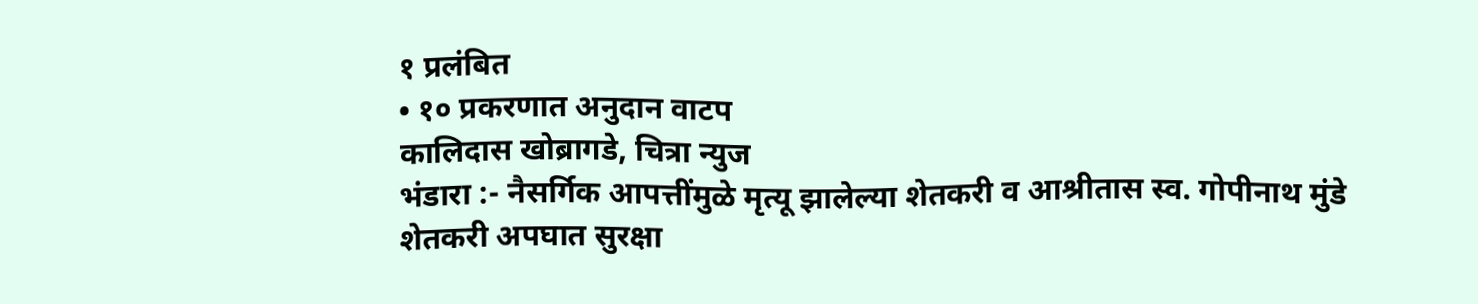१ प्रलंबित
• १० प्रकरणात अनुदान वाटप
कालिदास खोब्रागडे, चित्रा न्युज
भंडारा :- नैसर्गिक आपत्तींमुळे मृत्यू झालेल्या शेतकरी व आश्रीतास स्व. गोपीनाथ मुंडे शेतकरी अपघात सुरक्षा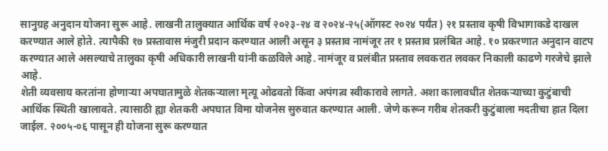सानुग्रह अनुदान योजना सुरू आहे. लाखनी तालुक्यात आर्थिक वर्ष २०२३-२४ व २०२४-२५(ऑगस्ट २०२४ पर्यंत) २१ प्रस्ताव कृषी विभागाकडे दाखल करण्यात आले होते. त्यापैकी १७ प्रस्तावास मंजुरी प्रदान करण्यात आली असून ३ प्रस्ताव नामंजूर तर १ प्रस्ताव प्रलंबित आहे. १० प्रकरणात अनुदान वाटप करण्यात आले असल्याचे तालुका कृषी अधिकारी लाखनी यांनी कळविले आहे. नामंजूर व प्रलंबीत प्रस्ताव लवकरात लवकर निकाली काढणे गरजेचे झाले आहे.
शेती व्यवसाय करतांना होणाऱ्या अपघातामुळे शेतकऱ्याला मृत्यू ओढवतो किंवा अपंगत्व स्वीकारावे लागते. अशा कालावधीत शेतकऱ्याच्या कुटुंबाची आर्थिक स्थिती खालावते. त्यासाठी ह्या शेतकरी अपघात विमा योजनेस सुरुवात करण्यात आली. जेणे करून गरीब शेतकरी कुटुंबाला मदतीचा हात दिला जाईल. २००५-०६ पासून ही योजना सुरू करण्यात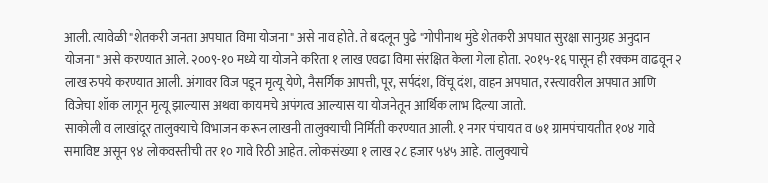आली. त्यावेळी "शेतकरी जनता अपघात विमा योजना" असे नाव होते. ते बदलून पुढे "गोपीनाथ मुंडे शेतकरी अपघात सुरक्षा सानुग्रह अनुदान योजना" असे करण्यात आले. २००९-१० मध्ये या योजने करिता १ लाख एवढा विमा संरक्षित केला गेला होता. २०१५-१६ पासून ही रक्कम वाढवून २ लाख रुपये करण्यात आली. अंगावर विज पडून मृत्यू येणे, नैसर्गिक आपत्ती, पूर, सर्पदंश, विंचू दंश, वाहन अपघात, रस्त्यावरील अपघात आणि विजेचा शॉक लागून मृत्यू झाल्यास अथवा कायमचे अपंगत्व आल्यास या योजनेतून आर्थिक लाभ दिल्या जातो.
साकोली व लाखांदूर तालुक्याचे विभाजन करून लाखनी तालुक्याची निर्मिती करण्यात आली. १ नगर पंचायत व ७१ ग्रामपंचायतीत १०४ गावे समाविष्ट असून ९४ लोकवस्तीची तर १० गावे रिठी आहेत. लोकसंख्या १ लाख २८ हजार ५४५ आहे. तालुक्याचे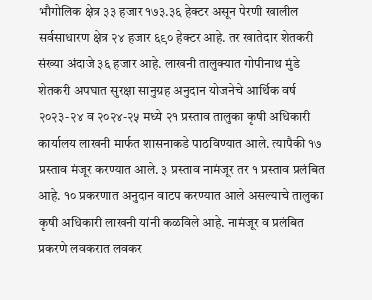भौगोलिक क्षेत्र ३३ हजार १७३.३६ हेक्टर असून पेरणी खालील सर्वसाधारण क्षेत्र २४ हजार ६९० हेक्टर आहे. तर खातेदार शेतकरी संख्या अंदाजे ३६ हजार आहे. लाखनी तालुक्यात गोपीनाथ मुंडे शेतकरी अपघात सुरक्षा सानुग्रह अनुदान योजनेचे आर्थिक वर्ष २०२३-२४ व २०२४-२५ मध्ये २१ प्रस्ताव तालुका कृषी अधिकारी कार्यालय लाखनी मार्फत शासनाकडे पाठविण्यात आले. त्यापैकी १७ प्रस्ताव मंजूर करण्यात आले. ३ प्रस्ताव नामंजूर तर १ प्रस्ताव प्रलंबित आहे. १० प्रकरणात अनुदान वाटप करण्यात आले असल्याचे तालुका कृषी अधिकारी लाखनी यांनी कळविले आहे. नामंजूर व प्रलंबित प्रकरणे लवकरात लवकर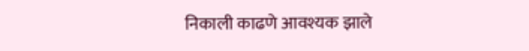निकाली काढणे आवश्यक झाले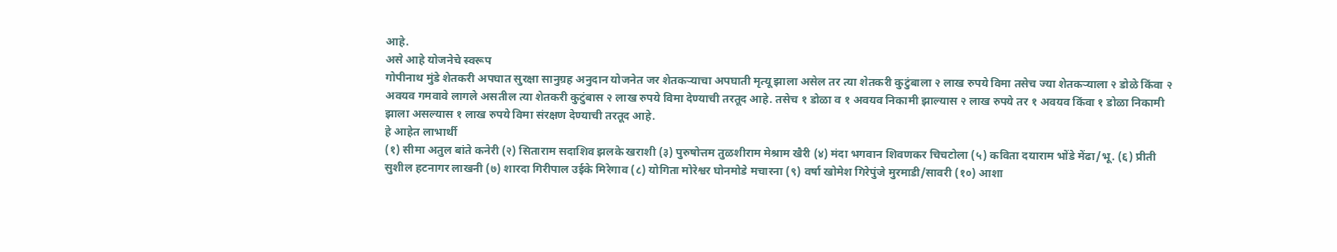आहे.
असे आहे योजनेचे स्वरूप
गोपीनाथ मुंडे शेतकरी अपघात सुरक्षा सानुग्रह अनुदान योजनेत जर शेतकऱ्याचा अपघाती मृत्यू झाला असेल तर त्या शेतकरी कुटुंबाला २ लाख रुपये विमा तसेच ज्या शेतकऱ्याला २ डोळे किंवा २ अवयव गमवावे लागले असतील त्या शेतकरी कुटुंबास २ लाख रुपये विमा देण्याची तरतूद आहे. तसेच १ डोळा व १ अवयव निकामी झाल्यास २ लाख रुपये तर १ अवयव किंवा १ डोळा निकामी झाला असल्यास १ लाख रुपये विमा संरक्षण देण्याची तरतूद आहे.
हे आहेत लाभार्थी
(१) सीमा अतुल बांते कनेरी (२) सिताराम सदाशिव झलके खराशी (३) पुरुषोत्तम तुळशीराम मेश्राम खैरी (४) मंदा भगवान शिवणकर चिचटोला (५) कविता दयाराम भोंडे मेंढा/भू. (६) प्रीती सुशील हटनागर लाखनी (७) शारदा गिरीपाल उईके मिरेगाव (८) योगिता मोरेश्वर घोनमोडे मचारना (९) वर्षा खोमेश गिरेपुंजे मुरमाडी/सावरी (१०) आशा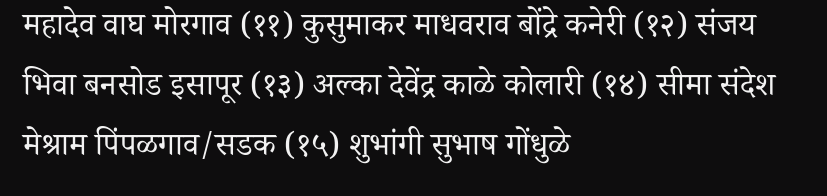महादेव वाघ मोरगाव (११) कुसुमाकर माधवराव बोंद्रे कनेरी (१२) संजय भिवा बनसोड इसापूर (१३) अल्का देवेंद्र काळे कोलारी (१४) सीमा संदेश मेश्राम पिंपळगाव/सडक (१५) शुभांगी सुभाष गोंधुळे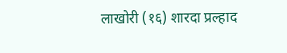लाखोरी (१६) शारदा प्रल्हाद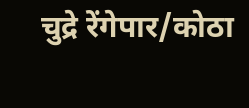चुद्रे रेंगेपार/कोठा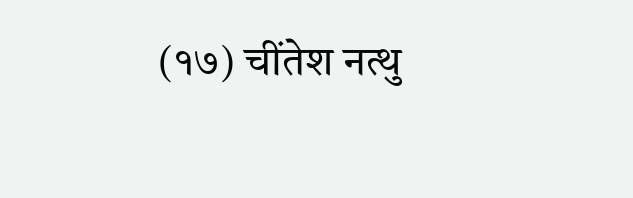(१७) चींतेश नत्थु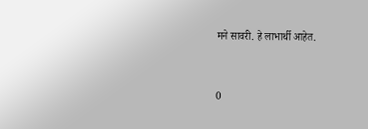मने सावरी. हे लाभार्थी आहेत.


0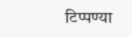टिप्पण्या